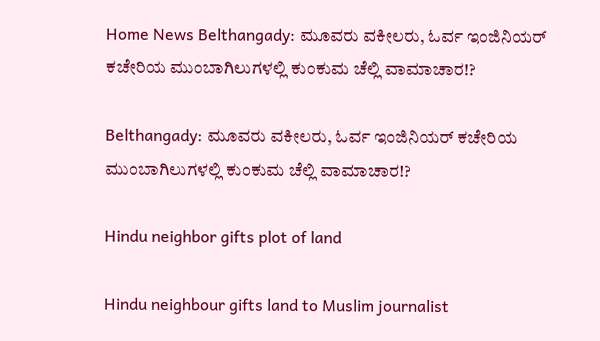Home News Belthangady: ಮೂವರು ವಕೀಲರು, ಓರ್ವ ಇಂಜಿನಿಯರ್ ಕಚೇರಿಯ ಮುಂಬಾಗಿಲುಗಳಲ್ಲಿ ಕುಂಕುಮ ಚೆಲ್ಲಿ ವಾಮಾಚಾರ!?

Belthangady: ಮೂವರು ವಕೀಲರು, ಓರ್ವ ಇಂಜಿನಿಯರ್ ಕಚೇರಿಯ ಮುಂಬಾಗಿಲುಗಳಲ್ಲಿ ಕುಂಕುಮ ಚೆಲ್ಲಿ ವಾಮಾಚಾರ!?

Hindu neighbor gifts plot of land

Hindu neighbour gifts land to Muslim journalist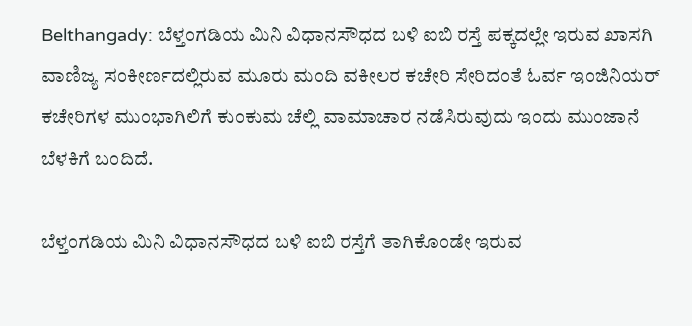Belthangady: ಬೆಳ್ತಂಗಡಿಯ ಮಿನಿ ವಿಧಾನಸೌಧದ ಬಳಿ ಐಬಿ ರಸ್ತೆ ಪಕ್ಕದಲ್ಲೇ ಇರುವ ಖಾಸಗಿ ವಾಣಿಜ್ಯ ಸಂಕೀರ್ಣದಲ್ಲಿರುವ ಮೂರು ಮಂದಿ ವಕೀಲರ ಕಚೇರಿ ಸೇರಿದಂತೆ ಓರ್ವ ಇಂಜಿನಿಯರ್ ಕಚೇರಿಗಳ ಮುಂಭಾಗಿಲಿಗೆ ಕುಂಕುಮ ಚೆಲ್ಲಿ ವಾಮಾಚಾರ ನಡೆಸಿರುವುದು ಇಂದು ಮುಂಜಾನೆ ಬೆಳಕಿಗೆ ಬಂದಿದೆ.

ಬೆಳ್ತಂಗಡಿಯ ಮಿನಿ ವಿಧಾನಸೌಧದ ಬಳಿ ಐಬಿ ರಸ್ತೆಗೆ ತಾಗಿಕೊಂಡೇ ಇರುವ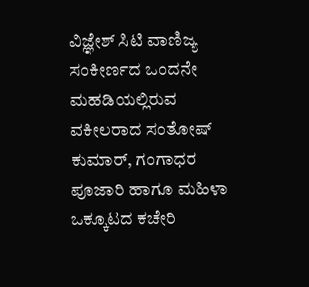ವಿಜ್ಞೇಶ್ ಸಿಟಿ ವಾಣಿಜ್ಯ ಸಂಕೀರ್ಣದ ಒಂದನೇ ಮಹಡಿಯಲ್ಲಿರುವ ವಕೀಲರಾದ ಸಂತೋಷ್ ಕುಮಾರ್, ಗಂಗಾಧರ ಪೂಜಾರಿ ಹಾಗೂ ಮಹಿಳಾ ಒಕ್ಕೂಟದ ಕಚೇರಿ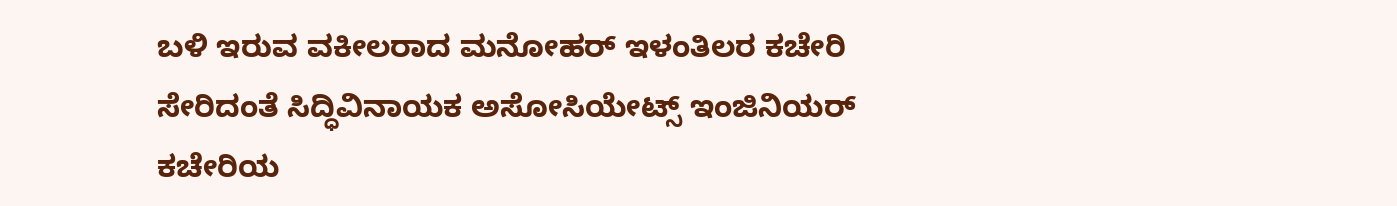ಬಳಿ ಇರುವ ವಕೀಲರಾದ ಮನೋಹರ್ ಇಳಂತಿಲರ ಕಚೇರಿ ಸೇರಿದಂತೆ ಸಿದ್ಧಿವಿನಾಯಕ ಅಸೋಸಿಯೇಟ್ಸ್ ಇಂಜಿನಿಯರ್ ಕಚೇರಿಯ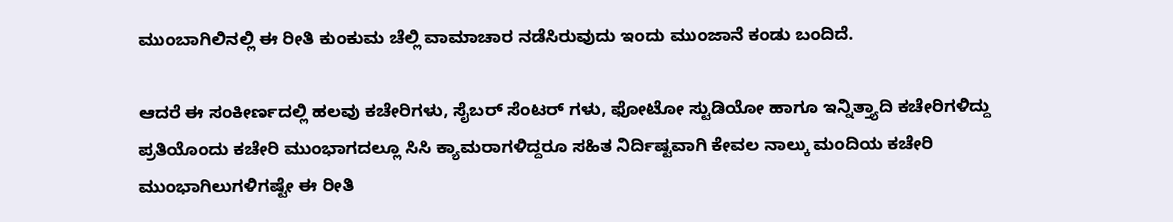ಮುಂಬಾಗಿಲಿನಲ್ಲಿ ಈ ರೀತಿ ಕುಂಕುಮ ಚೆಲ್ಲಿ ವಾಮಾಚಾರ ನಡೆಸಿರುವುದು ಇಂದು ಮುಂಜಾನೆ ಕಂಡು ಬಂದಿದೆ.

ಆದರೆ ಈ ಸಂಕೀರ್ಣದಲ್ಲಿ ಹಲವು ಕಚೇರಿಗಳು, ಸೈಬರ್ ಸೆಂಟರ್ ಗಳು, ಫೋಟೋ ಸ್ಟುಡಿಯೋ ಹಾಗೂ ಇನ್ನಿತ್ತ್ಯಾದಿ ಕಚೇರಿಗಳಿದ್ದು ಪ್ರತಿಯೊಂದು ಕಚೇರಿ ಮುಂಭಾಗದಲ್ಲೂ ಸಿಸಿ ಕ್ಯಾಮರಾಗಳಿದ್ದರೂ ಸಹಿತ ನಿರ್ದಿಷ್ಟವಾಗಿ ಕೇವಲ ನಾಲ್ಕು ಮಂದಿಯ ಕಚೇರಿ ಮುಂಭಾಗಿಲುಗಳಿಗಷ್ಟೇ ಈ ರೀತಿ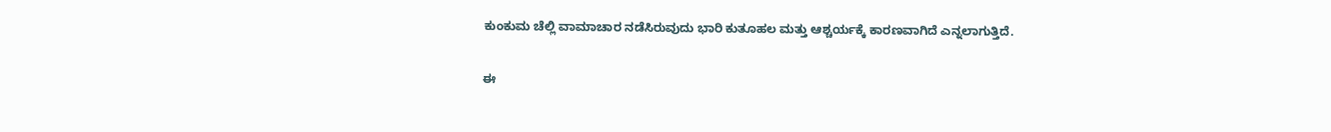ಕುಂಕುಮ ಚೆಲ್ಲಿ ವಾಮಾಚಾರ ನಡೆಸಿರುವುದು ಭಾರಿ ಕುತೂಹಲ ಮತ್ತು ಆಶ್ಚರ್ಯಕ್ಕೆ ಕಾರಣವಾಗಿದೆ ಎನ್ನಲಾಗುತ್ತಿದೆ.

ಈ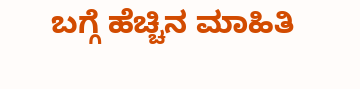ಬಗ್ಗೆ ಹೆಚ್ಚಿನ ಮಾಹಿತಿ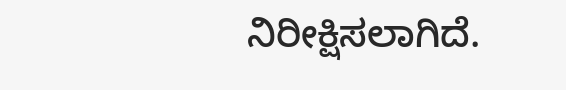ನಿರೀಕ್ಷಿಸಲಾಗಿದೆ.